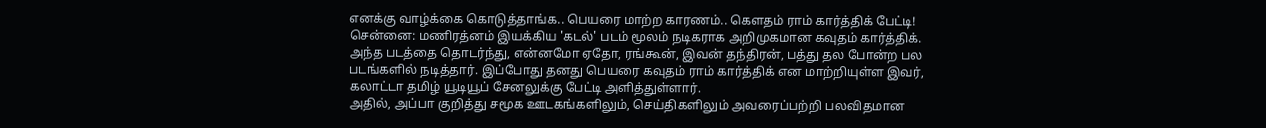எனக்கு வாழ்க்கை கொடுத்தாங்க.. பெயரை மாற்ற காரணம்.. கௌதம் ராம் கார்த்திக் பேட்டி!
சென்னை: மணிரத்னம் இயக்கிய 'கடல்' படம் மூலம் நடிகராக அறிமுகமான கவுதம் கார்த்திக். அந்த படத்தை தொடர்ந்து, என்னமோ ஏதோ, ரங்கூன், இவன் தந்திரன், பத்து தல போன்ற பல படங்களில் நடித்தார். இப்போது தனது பெயரை கவுதம் ராம் கார்த்திக் என மாற்றியுள்ள இவர், கலாட்டா தமிழ் யூடியூப் சேனலுக்கு பேட்டி அளித்துள்ளார்.
அதில், அப்பா குறித்து சமூக ஊடகங்களிலும், செய்திகளிலும் அவரைப்பற்றி பலவிதமான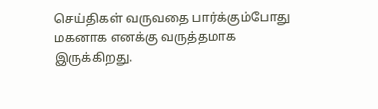செய்திகள் வருவதை பார்க்கும்போது மகனாக எனக்கு வருத்தமாக இருக்கிறது.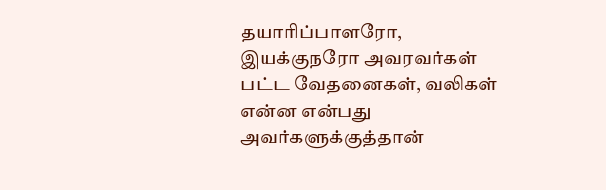தயாரிப்பாளரோ, இயக்குநரோ அவரவர்கள் பட்ட வேதனைகள், வலிகள் என்ன என்பது அவர்களுக்குத்தான்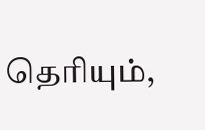தெரியும்,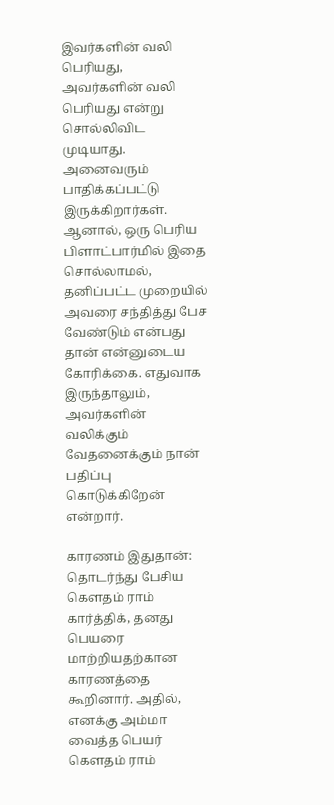இவர்களின் வலி பெரியது, அவர்களின் வலி பெரியது என்று சொல்லிவிட முடியாது. அனைவரும் பாதிக்கப்பட்டு இருக்கிறார்கள். ஆனால், ஒரு பெரிய பிளாட்பார்மில் இதை சொல்லாமல், தனிப்பட்ட முறையில் அவரை சந்தித்து பேச வேண்டும் என்பது தான் என்னுடைய கோரிக்கை. எதுவாக இருந்தாலும், அவர்களின் வலிக்கும் வேதனைக்கும் நான் பதிப்பு கொடுக்கிறேன் என்றார்.

காரணம் இதுதான்: தொடர்ந்து பேசிய கௌதம் ராம் கார்த்திக், தனது பெயரை மாற்றியதற்கான காரணத்தை கூறினார். அதில், எனக்கு அம்மா வைத்த பெயர் கௌதம் ராம்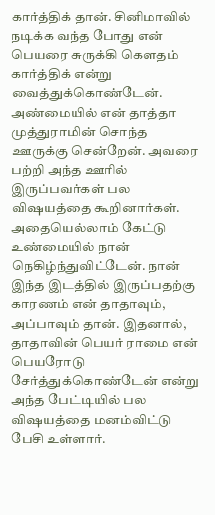கார்த்திக் தான். சினிமாவில் நடிக்க வந்த போது என் பெயரை சுருக்கி கௌதம் கார்த்திக் என்று வைத்துக்கொண்டேன். அண்மையில் என் தாத்தா முத்துராமின் சொந்த ஊருக்கு சென்றேன். அவரை பற்றி அந்த ஊரில் இருப்பவர்கள் பல விஷயத்தை கூறினார்கள். அதையெல்லாம் கேட்டு உண்மையில் நான் நெகிழ்ந்துவிட்டேன். நான் இந்த இடத்தில் இருப்பதற்கு காரணம் என் தாதாவும், அப்பாவும் தான். இதனால், தாதாவின் பெயர் ராமை என் பெயரோடு சேர்த்துக்கொண்டேன் என்று அந்த பேட்டியில் பல விஷயத்தை மனம்விட்டு பேசி உள்ளார்.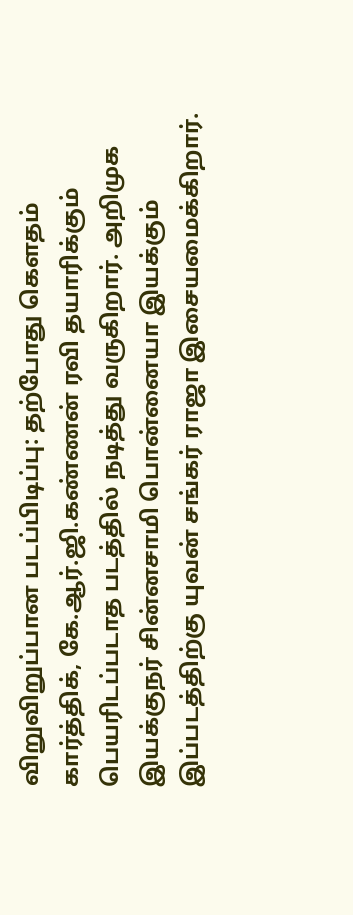விறுவிறுப்பான படப்பிடிப்பு: தற்போது கௌதம் கார்த்திக், கே.ஆர்.ஜி.கண்ணன் ரவி தயாரிக்கும் பெயரிடப்படாத படத்தில் நடித்து வருகிறார். அறிமுக இயக்குநர் சின்னசாமி பொன்னையா இயக்கும் இப்படத்திற்கு யுவன் சங்கர் ராஜா இசையமைக்கிறார்.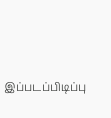இப்படப்பிடிப்பு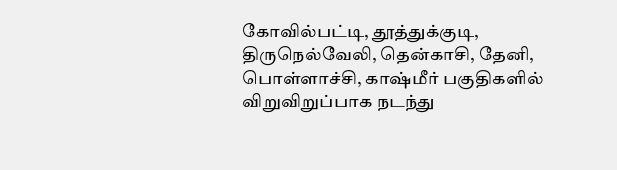கோவில்பட்டி, தூத்துக்குடி, திருநெல்வேலி, தென்காசி, தேனி, பொள்ளாச்சி, காஷ்மீர் பகுதிகளில் விறுவிறுப்பாக நடந்து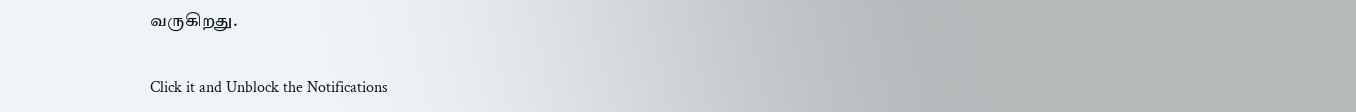வருகிறது.


Click it and Unblock the Notifications